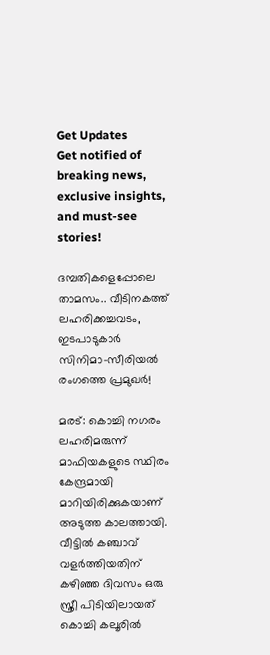Get Updates
Get notified of breaking news, exclusive insights, and must-see stories!

ദമ്പതികളെപ്പോലെ താമസം.. വീടിനകത്ത് ലഹരിക്കച്ചവടം, ഇടപാടുകാർ സിനിമാ-സീരിയൽ രംഗത്തെ പ്രമുഖർ!

മരട്: കൊച്ചി നഗരം ലഹരിമരുന്ന് മാഫിയകളുടെ സ്ഥിരം കേന്ദ്രമായി മാറിയിരിക്കുകയാണ് അടുത്ത കാലത്തായി. വീട്ടില്‍ കഞ്ചാവ് വളര്‍ത്തിയതിന് കഴിഞ്ഞ ദിവസം ഒരു സ്ത്രീ പിടിയിലായത് കൊച്ചി കലൂരില്‍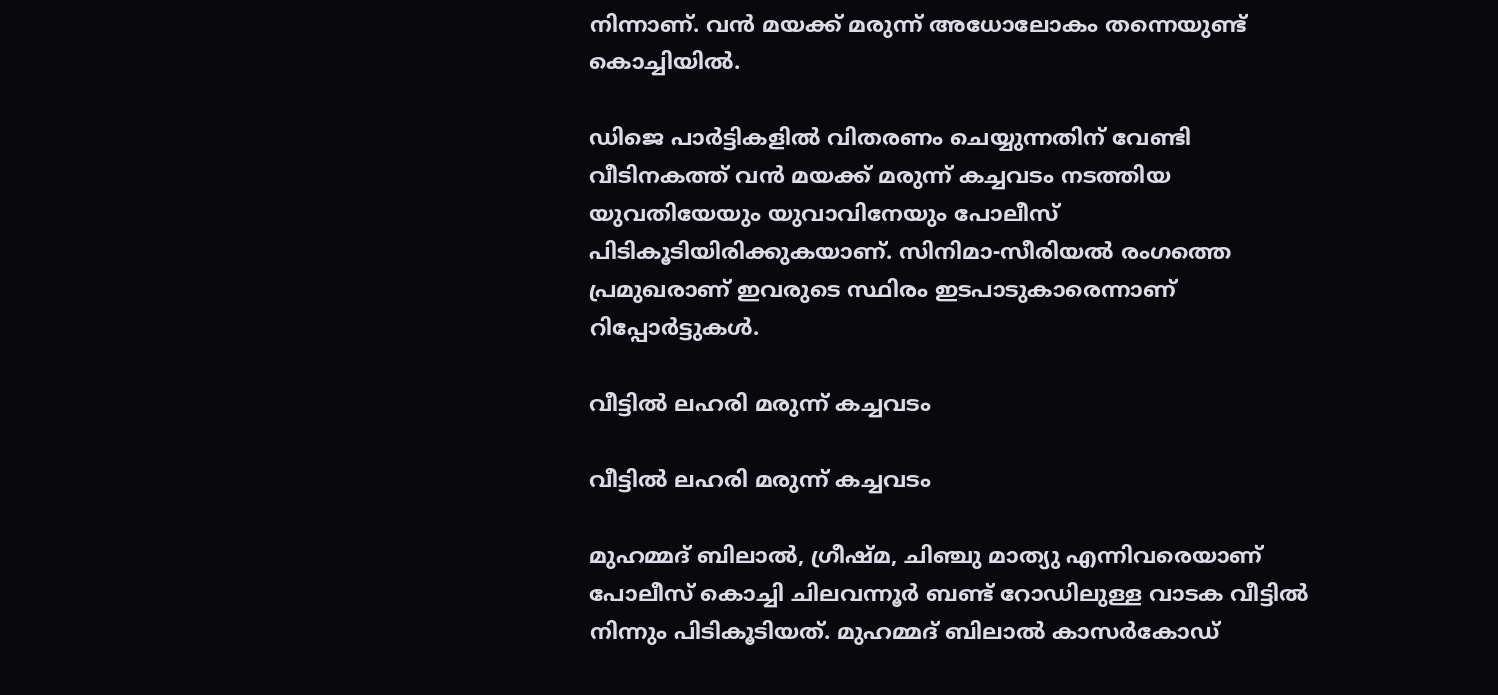നിന്നാണ്. വന്‍ മയക്ക് മരുന്ന് അധോലോകം തന്നെയുണ്ട് കൊച്ചിയില്‍.

ഡിജെ പാര്‍ട്ടികളില്‍ വിതരണം ചെയ്യുന്നതിന് വേണ്ടി വീടിനകത്ത് വന്‍ മയക്ക് മരുന്ന് കച്ചവടം നടത്തിയ യുവതിയേയും യുവാവിനേയും പോലീസ് പിടികൂടിയിരിക്കുകയാണ്. സിനിമാ-സീരിയല്‍ രംഗത്തെ പ്രമുഖരാണ് ഇവരുടെ സ്ഥിരം ഇടപാടുകാരെന്നാണ് റിപ്പോര്‍ട്ടുകള്‍.

വീട്ടിൽ ലഹരി മരുന്ന് കച്ചവടം

വീട്ടിൽ ലഹരി മരുന്ന് കച്ചവടം

മുഹമ്മദ് ബിലാല്‍, ഗ്രീഷ്മ, ചിഞ്ചു മാത്യു എന്നിവരെയാണ് പോലീസ് കൊച്ചി ചിലവന്നൂര്‍ ബണ്ട് റോഡിലുള്ള വാടക വീട്ടില്‍ നിന്നും പിടികൂടിയത്. മുഹമ്മദ് ബിലാല്‍ കാസര്‍കോഡ്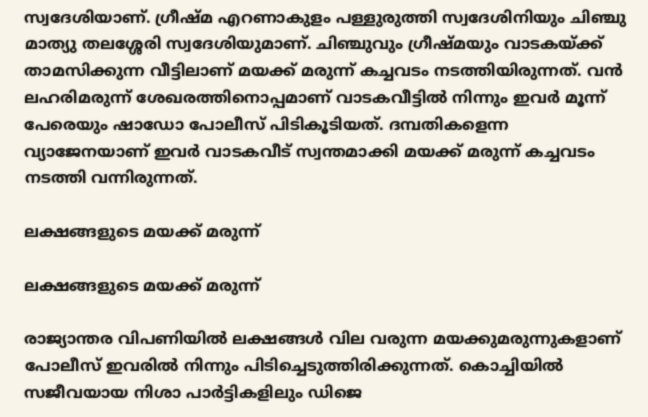സ്വദേശിയാണ്. ഗ്രീഷ്മ എറണാകുളം പള്ളുരുത്തി സ്വദേശിനിയും ചിഞ്ചു മാത്യു തലശ്ശേരി സ്വദേശിയുമാണ്. ചിഞ്ചുവും ഗ്രീഷ്മയും വാടകയ്ക്ക് താമസിക്കുന്ന വീട്ടിലാണ് മയക്ക് മരുന്ന് കച്ചവടം നടത്തിയിരുന്നത്. വന്‍ ലഹരിമരുന്ന് ശേഖരത്തിനൊപ്പമാണ് വാടകവീട്ടില്‍ നിന്നും ഇവര്‍ മൂന്ന് പേരെയും ഷാഡോ പോലീസ് പിടികൂടിയത്. ദമ്പതികളെന്ന വ്യാജേനയാണ് ഇവര്‍ വാടകവീട് സ്വന്തമാക്കി മയക്ക് മരുന്ന് കച്ചവടം നടത്തി വന്നിരുന്നത്.

ലക്ഷങ്ങളുടെ മയക്ക് മരുന്ന്

ലക്ഷങ്ങളുടെ മയക്ക് മരുന്ന്

രാജ്യാന്തര വിപണിയില്‍ ലക്ഷങ്ങള്‍ വില വരുന്ന മയക്കുമരുന്നുകളാണ് പോലീസ് ഇവരില്‍ നിന്നും പിടിച്ചെടുത്തിരിക്കുന്നത്. കൊച്ചിയില്‍ സജീവയായ നിശാ പാര്‍ട്ടികളിലും ഡിജെ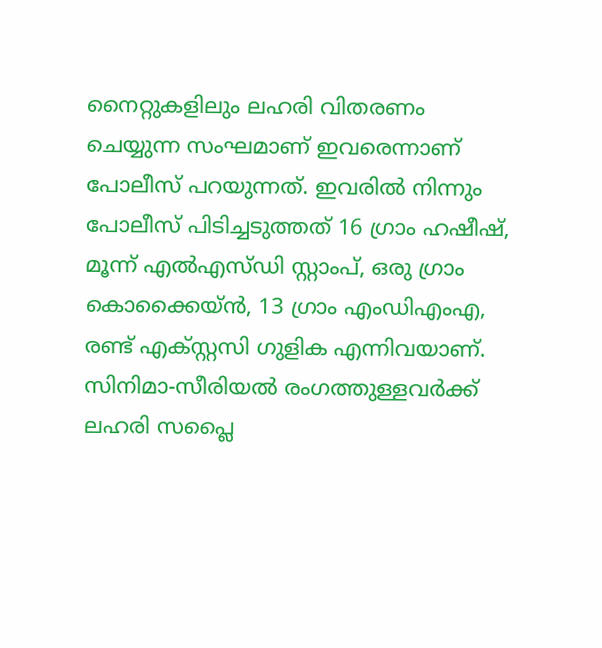നൈറ്റുകളിലും ലഹരി വിതരണം ചെയ്യുന്ന സംഘമാണ് ഇവരെന്നാണ് പോലീസ് പറയുന്നത്. ഇവരില്‍ നിന്നും പോലീസ് പിടിച്ചടുത്തത് 16 ഗ്രാം ഹഷീഷ്, മൂന്ന് എല്‍എസ്ഡി സ്റ്റാംപ്, ഒരു ഗ്രാം കൊക്കൈയ്ന്‍, 13 ഗ്രാം എംഡിഎംഎ, രണ്ട് എക്സ്റ്റസി ഗുളിക എന്നിവയാണ്. സിനിമാ-സീരിയല്‍ രംഗത്തുള്ളവര്‍ക്ക് ലഹരി സപ്ലൈ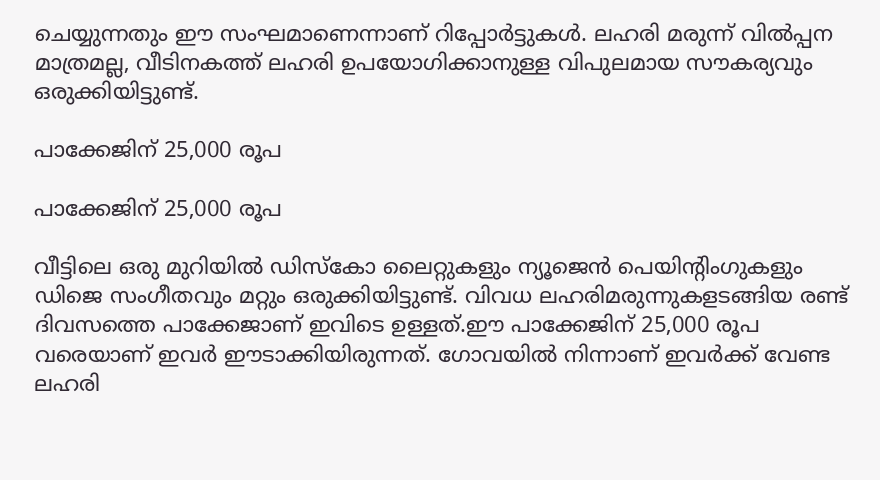ചെയ്യുന്നതും ഈ സംഘമാണെന്നാണ് റിപ്പോര്‍ട്ടുകള്‍. ലഹരി മരുന്ന് വില്‍പ്പന മാത്രമല്ല, വീടിനകത്ത് ലഹരി ഉപയോഗിക്കാനുള്ള വിപുലമായ സൗകര്യവും ഒരുക്കിയിട്ടുണ്ട്.

പാക്കേജിന് 25,000 രൂപ

പാക്കേജിന് 25,000 രൂപ

വീട്ടിലെ ഒരു മുറിയില്‍ ഡിസ്‌കോ ലൈറ്റുകളും ന്യൂജെന്‍ പെയിന്റിംഗുകളും ഡിജെ സംഗീതവും മറ്റും ഒരുക്കിയിട്ടുണ്ട്. വിവധ ലഹരിമരുന്നുകളടങ്ങിയ രണ്ട് ദിവസത്തെ പാക്കേജാണ് ഇവിടെ ഉള്ളത്.ഈ പാക്കേജിന് 25,000 രൂപ വരെയാണ് ഇവര്‍ ഈടാക്കിയിരുന്നത്. ഗോവയില്‍ നിന്നാണ് ഇവര്‍ക്ക് വേണ്ട ലഹരി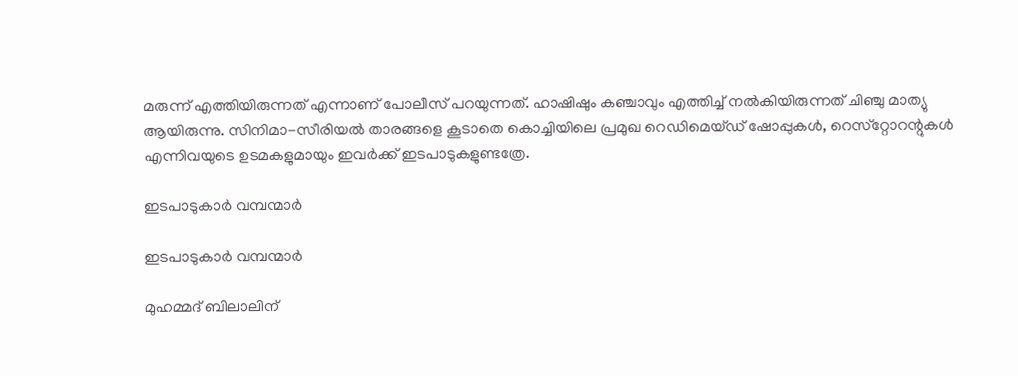മരുന്ന് എത്തിയിരുന്നത് എന്നാണ് പോലീസ് പറയുന്നത്. ഹാഷിഷും കഞ്ചാവും എത്തിച്ച് നല്‍കിയിരുന്നത് ചിഞ്ചു മാത്യു ആയിരുന്നു. സിനിമാ-സീരിയല്‍ താരങ്ങളെ കൂടാതെ കൊച്ചിയിലെ പ്രമുഖ റെഡിമെയ്ഡ് ഷോപ്പുകള്‍, റെസ്‌റ്റോറന്റുകള്‍ എന്നിവയുടെ ഉടമകളുമായും ഇവര്‍ക്ക് ഇടപാടുകളുണ്ടത്രേ.

ഇടപാടുകാർ വമ്പന്മാർ

ഇടപാടുകാർ വമ്പന്മാർ

മുഹമ്മദ് ബിലാലിന്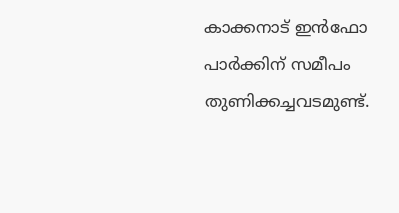കാക്കനാട് ഇന്‍ഫോ പാര്‍ക്കിന് സമീപം തുണിക്കച്ചവടമുണ്ട്.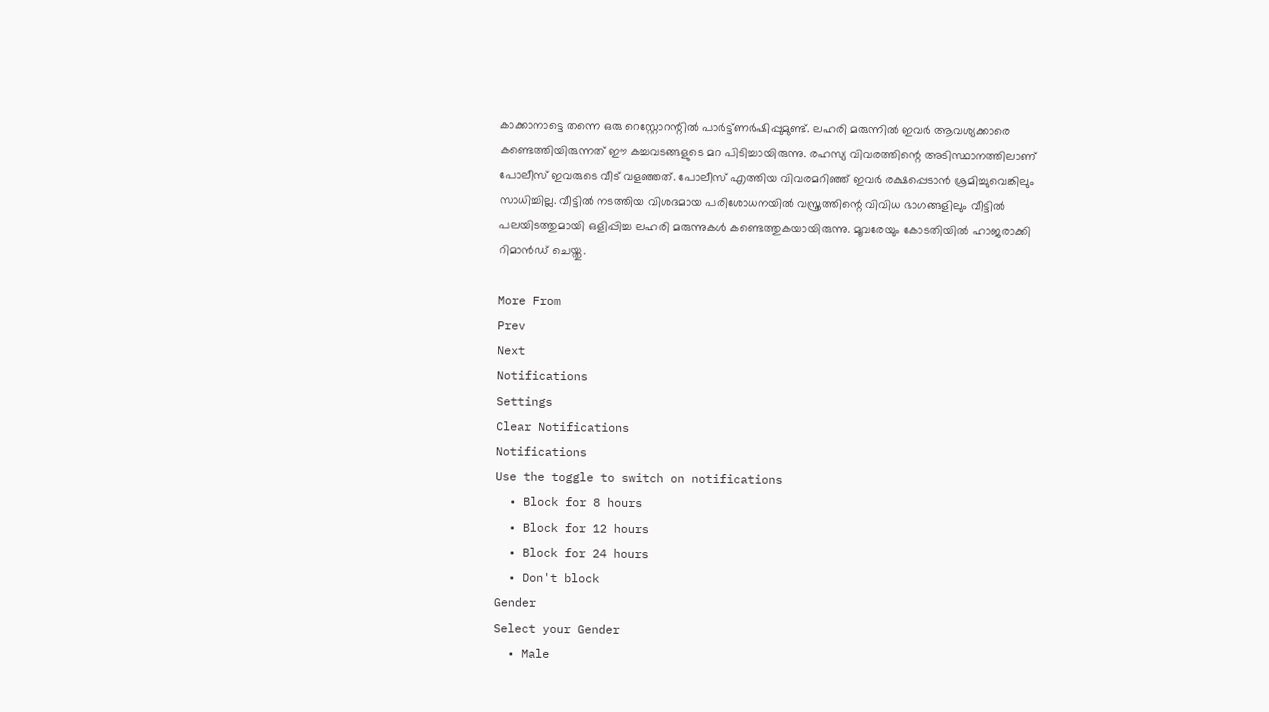കാക്കാനാട്ടെ തന്നെ ഒരു റെസ്റ്റോറന്റില്‍ പാര്‍ട്ട്ണര്‍ഷിപ്പുമുണ്ട്. ലഹരി മരുന്നില്‍ ഇവര്‍ ആവശ്യക്കാരെ കണ്ടെത്തിയിരുന്നത് ഈ കച്ചവടങ്ങളുടെ മറ പിടിച്ചായിരുന്നു. രഹസ്യ വിവരത്തിന്റെ അടിസ്ഥാനത്തിലാണ് പോലീസ് ഇവരുടെ വീട് വളഞ്ഞത്. പോലീസ് എത്തിയ വിവരമറിഞ്ഞ് ഇവര്‍ രക്ഷപ്പെടാന്‍ ശ്രമിച്ചുവെങ്കിലും സാധിച്ചില്ല. വീട്ടില്‍ നടത്തിയ വിശദമായ പരിശോധനയില്‍ വസ്ത്രത്തിന്റെ വിവിധ ഭാഗങ്ങളിലും വീട്ടില്‍ പലയിടത്തുമായി ഒളിപ്പിച്ച ലഹരി മരുന്നുകള്‍ കണ്ടെത്തുകയായിരുന്നു. മൂവരേയും കോടതിയില്‍ ഹാജരാക്കി റിമാന്‍ഡ് ചെയ്തു.

More From
Prev
Next
Notifications
Settings
Clear Notifications
Notifications
Use the toggle to switch on notifications
  • Block for 8 hours
  • Block for 12 hours
  • Block for 24 hours
  • Don't block
Gender
Select your Gender
  • Male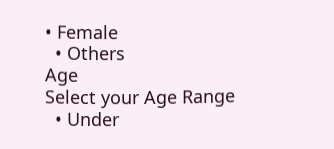• Female
  • Others
Age
Select your Age Range
  • Under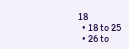18
  • 18 to 25
  • 26 to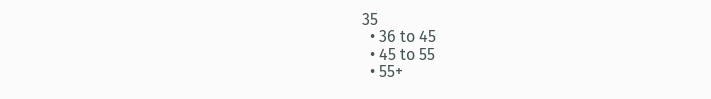35
  • 36 to 45
  • 45 to 55
  • 55+